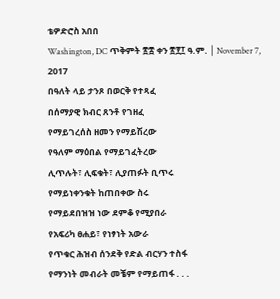ቴዎድሮስ አበበ
Washington, DC ጥቅምት ፳፰ ቀን ፳፻፲ ዓ.ም. │ November 7, 2017
በዓለት ላይ ታንጾ በወርቅ የተጻፈ
በሰማያዊ ክብር ጸንቶ የገዘፈ
የማይገረሰስ ዘመን የማይሽረው
የዓለም ማዕበል የማይገፈትረው
ሊጥሉት፣ ሊፍቁት፣ ሊያጠፉት ቢጥሩ
የማይነቀንቁት ከጠበቀው ስሩ
የማይደበዝዝ ነው ደምቆ የሚያበራ
የአፍሪካ ፀሐይ፣ የነፃነት አውራ
የጥቁር ሕዝብ ሰንደቅ የድል ብርሃን ተስፋ
የማንነት መብራት መቼም የማይጠፋ . . .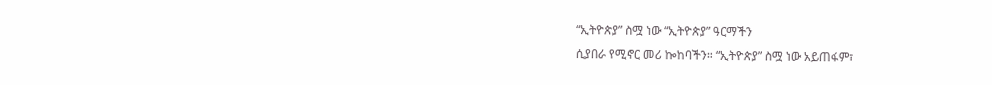“ኢትዮጵያ” ስሟ ነው “ኢትዮጵያ” ዓርማችን
ሲያበራ የሚኖር መሪ ኰከባችን። “ኢትዮጵያ” ስሟ ነው አይጠፋም፣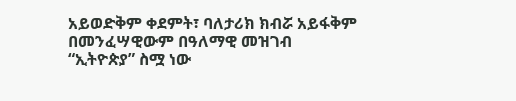አይወድቅም ቀደምት፣ ባለታሪክ ክብሯ አይፋቅም
በመንፈሣዊውም በዓለማዊ መዝገብ
“ኢትዮጵያ” ስሟ ነው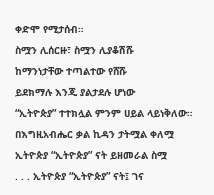ቀድሞ የሚታሰብ።
ስሟን ሊሰርዙ፣ ስሟን ሊያቆሽሹ
ከማንነታቸው ተጣልተው የሸሹ
ይደክማሉ እንጂ ያልታደሉ ሆነው
“ኢትዮጵያ” ተተክሏል ምንም ሀይል ላይነቅለው።
በእግዚአብሔር ቃል ኪዳን ታትሟል ቀለሟ
ኢትዮጵያ “ኢትዮጵያ” ናት ይዘመራል ስሟ
. . . ኢትዮጵያ “ኢትዮጵያ” ናት፤ ገና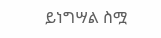ይነግሣል ስሟ